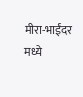मीरा-भाईंदर मध्ये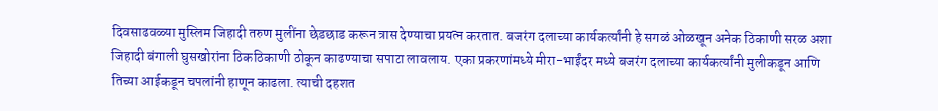दिवसाढवळ्या मुस्लिम जिहादी तरुण मुलींना छेडछाड करून त्रास देण्याचा प्रयत्न करतात. बजरंग दलाच्या कार्यकर्त्यांनी हे सगळं ओळखून अनेक ठिकाणी सरळ अशा जिहादी बंगाली घुसखोरांना ठिकठिकाणी ठोकून काढण्याचा सपाटा लावलाय. एका प्रकरणांमध्ये मीरा-भाईंदर मध्ये बजरंग दलाच्या कार्यकर्त्यांनी मुलीकडून आणि तिच्या आईकडून चपलांनी हाणून काढला. त्याची दहशत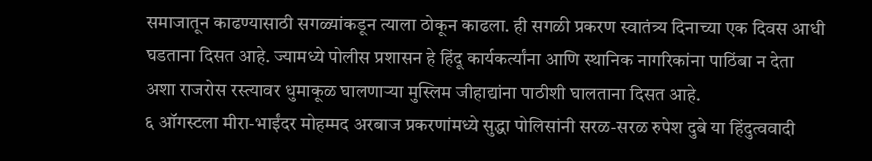समाजातून काढण्यासाठी सगळ्यांकडून त्याला ठोकून काढला. ही सगळी प्रकरण स्वातंत्र्य दिनाच्या एक दिवस आधी घडताना दिसत आहे. ज्यामध्ये पोलीस प्रशासन हे हिंदू कार्यकर्त्यांना आणि स्थानिक नागरिकांना पाठिंबा न देता अशा राजरोस रस्त्यावर धुमाकूळ घालणाऱ्या मुस्लिम जीहाद्यांना पाठीशी घालताना दिसत आहे.
६ ऑगस्टला मीरा-भाईंदर मोहम्मद अरबाज प्रकरणांमध्ये सुद्धा पोलिसांनी सरळ-सरळ रुपेश दुबे या हिंदुत्ववादी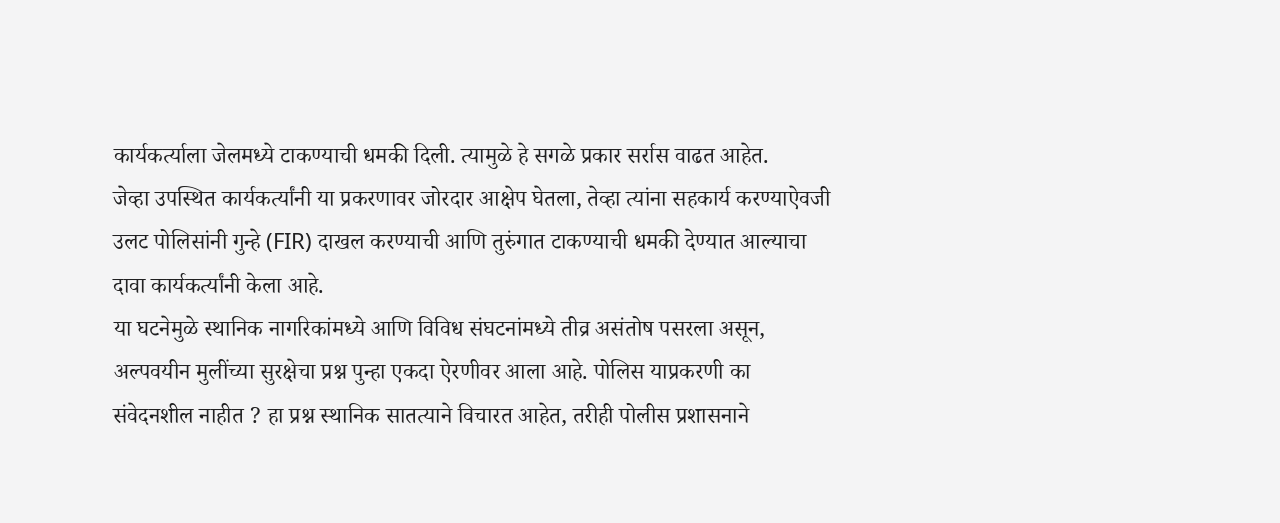कार्यकर्त्याला जेलमध्ये टाकण्याची धमकी दिली. त्यामुळे हे सगळे प्रकार सर्रास वाढत आहेत.
जेव्हा उपस्थित कार्यकर्त्यांनी या प्रकरणावर जोरदार आक्षेप घेतला, तेव्हा त्यांना सहकार्य करण्याऐवजी उलट पोलिसांनी गुन्हे (FIR) दाखल करण्याची आणि तुरुंगात टाकण्याची धमकी देण्यात आल्याचा दावा कार्यकर्त्यांनी केला आहे.
या घटनेमुळे स्थानिक नागरिकांमध्ये आणि विविध संघटनांमध्ये तीव्र असंतोष पसरला असून, अल्पवयीन मुलींच्या सुरक्षेचा प्रश्न पुन्हा एकदा ऐरणीवर आला आहे. पोलिस याप्रकरणी का संवेदनशील नाहीत ? हा प्रश्न स्थानिक सातत्याने विचारत आहेत, तरीही पोलीस प्रशासनाने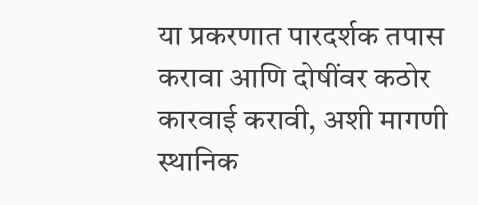या प्रकरणात पारदर्शक तपास करावा आणि दोषींवर कठोर कारवाई करावी, अशी मागणी स्थानिक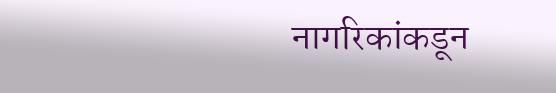नागरिकांकडून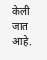केली जात आहे.